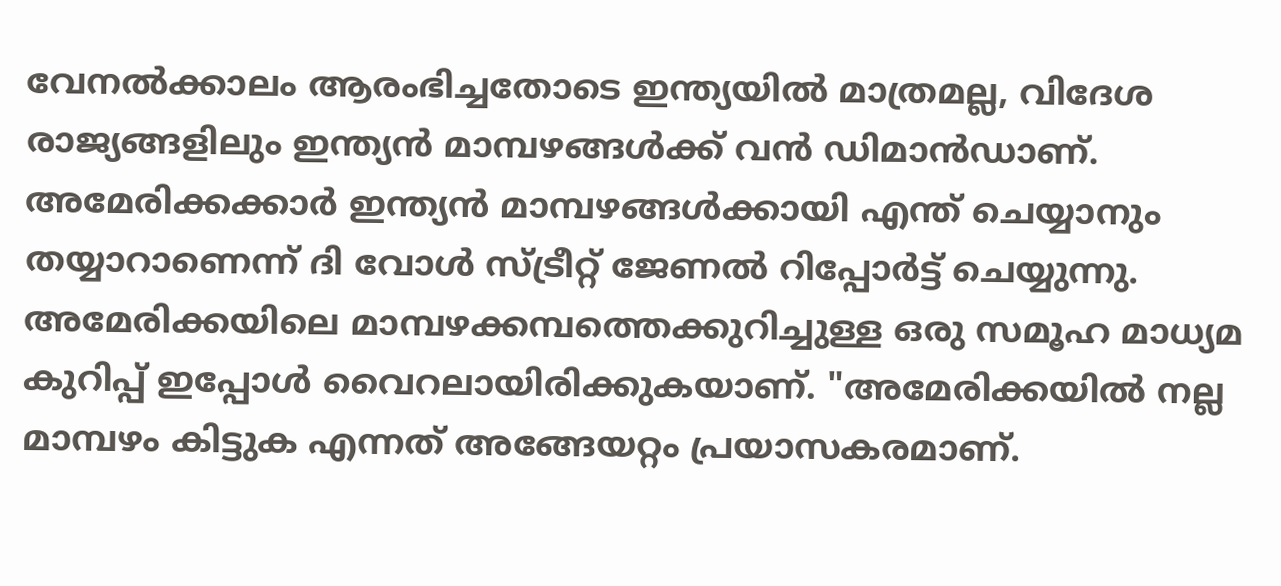വേനൽക്കാലം ആരംഭിച്ചതോടെ ഇന്ത്യയിൽ മാത്രമല്ല, വിദേശ രാജ്യങ്ങളിലും ഇന്ത്യൻ മാമ്പഴങ്ങൾക്ക് വൻ ഡിമാൻഡാണ്. അമേരിക്കക്കാർ ഇന്ത്യൻ മാമ്പഴങ്ങൾക്കായി എന്ത് ചെയ്യാനും തയ്യാറാണെന്ന് ദി വോൾ സ്ട്രീറ്റ് ജേണൽ റിപ്പോർട്ട് ചെയ്യുന്നു. അമേരിക്കയിലെ മാമ്പഴക്കമ്പത്തെക്കുറിച്ചുള്ള ഒരു സമൂഹ മാധ്യമ കുറിപ്പ് ഇപ്പോൾ വൈറലായിരിക്കുകയാണ്. "അമേരിക്കയിൽ നല്ല മാമ്പഴം കിട്ടുക എന്നത് അങ്ങേയറ്റം പ്രയാസകരമാണ്.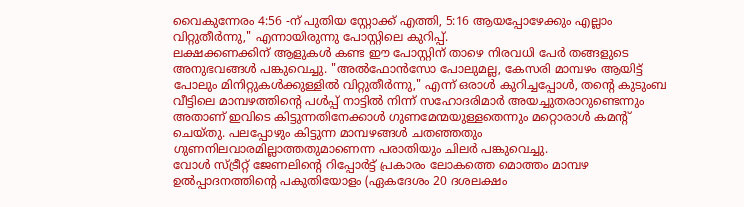വൈകുന്നേരം 4:56 -ന് പുതിയ സ്റ്റോക്ക് എത്തി, 5:16 ആയപ്പോഴേക്കും എല്ലാം വിറ്റുതീർന്നു," എന്നായിരുന്നു പോസ്റ്റിലെ കുറിപ്പ്.
ലക്ഷക്കണക്കിന് ആളുകൾ കണ്ട ഈ പോസ്റ്റിന് താഴെ നിരവധി പേർ തങ്ങളുടെ അനുഭവങ്ങൾ പങ്കുവെച്ചു. "അൽഫോൻസോ പോലുമല്ല, കേസരി മാമ്പഴം ആയിട്ട് പോലും മിനിറ്റുകൾക്കുള്ളിൽ വിറ്റുതീർന്നു," എന്ന് ഒരാൾ കുറിച്ചപ്പോൾ, തന്റെ കുടുംബ വീട്ടിലെ മാമ്പഴത്തിന്റെ പൾപ്പ് നാട്ടിൽ നിന്ന് സഹോദരിമാർ അയച്ചുതരാറുണ്ടെന്നും അതാണ് ഇവിടെ കിട്ടുന്നതിനേക്കാൾ ഗുണമേന്മയുള്ളതെന്നും മറ്റൊരാൾ കമന്റ് ചെയ്തു. പലപ്പോഴും കിട്ടുന്ന മാമ്പഴങ്ങൾ ചതഞ്ഞതും ഗുണനിലവാരമില്ലാത്തതുമാണെന്ന പരാതിയും ചിലർ പങ്കുവെച്ചു.
വോൾ സ്ട്രീറ്റ് ജേണലിന്റെ റിപ്പോർട്ട് പ്രകാരം ലോകത്തെ മൊത്തം മാമ്പഴ ഉൽപ്പാദനത്തിന്റെ പകുതിയോളം (ഏകദേശം 20 ദശലക്ഷം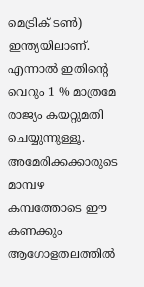മെട്രിക് ടൺ) ഇന്ത്യയിലാണ്. എന്നാൽ ഇതിന്റെ വെറും 1 % മാത്രമേ രാജ്യം കയറ്റുമതി ചെയ്യുന്നുള്ളൂ. അമേരിക്കക്കാരുടെ മാമ്പഴ കമ്പത്തോടെ ഈ കണക്കും ആഗോളതലത്തിൽ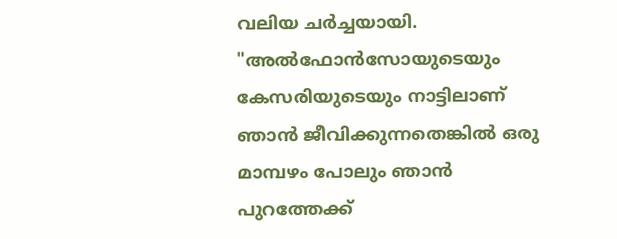വലിയ ചർച്ചയായി. "അൽഫോൻസോയുടെയും കേസരിയുടെയും നാട്ടിലാണ് ഞാൻ ജീവിക്കുന്നതെങ്കിൽ ഒരു മാമ്പഴം പോലും ഞാൻ പുറത്തേക്ക്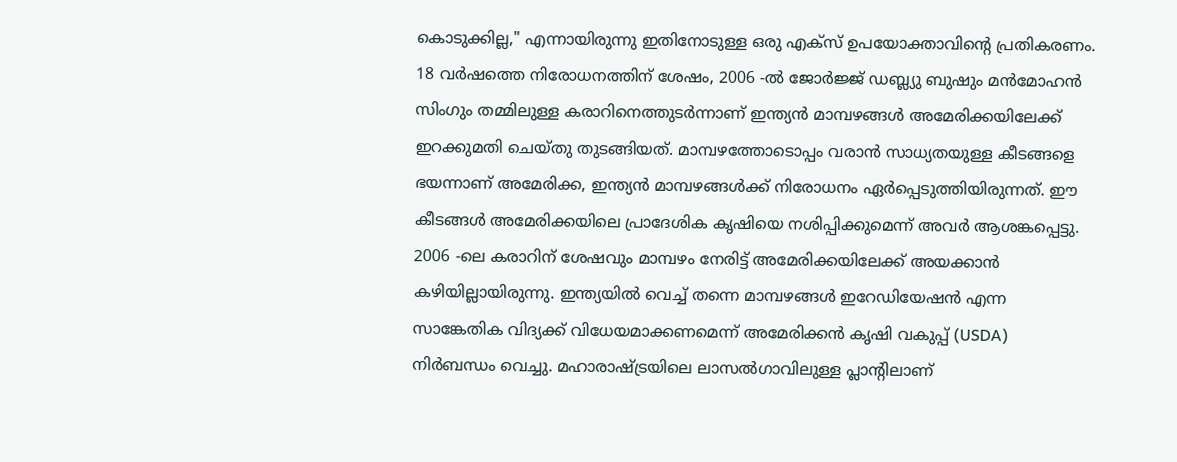കൊടുക്കില്ല," എന്നായിരുന്നു ഇതിനോടുള്ള ഒരു എക്സ് ഉപയോക്താവിന്റെ പ്രതികരണം.
18 വർഷത്തെ നിരോധനത്തിന് ശേഷം, 2006 -ൽ ജോർജ്ജ് ഡബ്ല്യു ബുഷും മൻമോഹൻ സിംഗും തമ്മിലുള്ള കരാറിനെത്തുടർന്നാണ് ഇന്ത്യൻ മാമ്പഴങ്ങൾ അമേരിക്കയിലേക്ക് ഇറക്കുമതി ചെയ്തു തുടങ്ങിയത്. മാമ്പഴത്തോടൊപ്പം വരാൻ സാധ്യതയുള്ള കീടങ്ങളെ ഭയന്നാണ് അമേരിക്ക, ഇന്ത്യൻ മാമ്പഴങ്ങൾക്ക് നിരോധനം ഏർപ്പെടുത്തിയിരുന്നത്. ഈ കീടങ്ങൾ അമേരിക്കയിലെ പ്രാദേശിക കൃഷിയെ നശിപ്പിക്കുമെന്ന് അവർ ആശങ്കപ്പെട്ടു. 2006 -ലെ കരാറിന് ശേഷവും മാമ്പഴം നേരിട്ട് അമേരിക്കയിലേക്ക് അയക്കാൻ കഴിയില്ലായിരുന്നു. ഇന്ത്യയിൽ വെച്ച് തന്നെ മാമ്പഴങ്ങൾ ഇറേഡിയേഷൻ എന്ന സാങ്കേതിക വിദ്യക്ക് വിധേയമാക്കണമെന്ന് അമേരിക്കൻ കൃഷി വകുപ്പ് (USDA) നിർബന്ധം വെച്ചു. മഹാരാഷ്ട്രയിലെ ലാസൽഗാവിലുള്ള പ്ലാന്റിലാണ്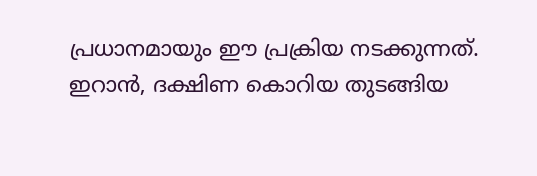പ്രധാനമായും ഈ പ്രക്രിയ നടക്കുന്നത്. ഇറാൻ, ദക്ഷിണ കൊറിയ തുടങ്ങിയ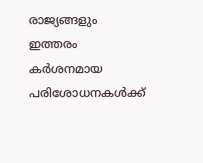രാജ്യങ്ങളും ഇത്തരം കർശനമായ പരിശോധനകൾക്ക്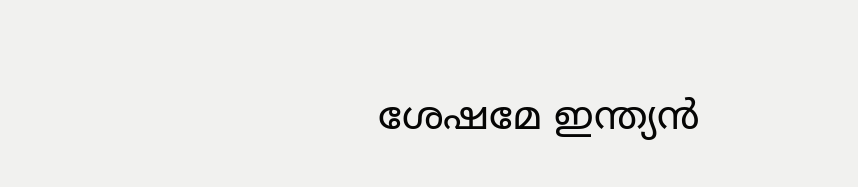ശേഷമേ ഇന്ത്യൻ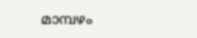മാമ്പഴം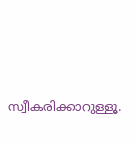സ്വീകരിക്കാറുള്ളൂ.